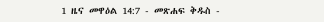1 ዜና መዋዕል 14:7 - መጽሐፍ ቅዱስ -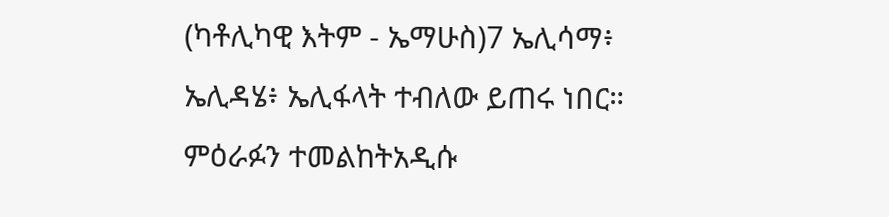(ካቶሊካዊ እትም - ኤማሁስ)7 ኤሊሳማ፥ ኤሊዳሄ፥ ኤሊፋላት ተብለው ይጠሩ ነበር። ምዕራፉን ተመልከትአዲሱ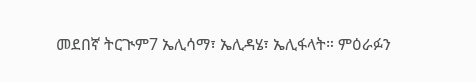መደበኛ ትርጒም7 ኤሊሳማ፣ ኤሊዳሄ፣ ኤሊፋላት። ምዕራፉን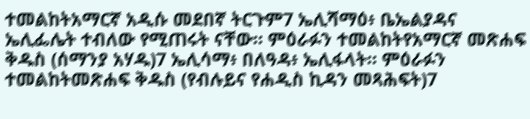ተመልከትአማርኛ አዲሱ መደበኛ ትርጉም7 ኤሊሻማዕ፥ ቤኤልያዳና ኤሊፌሌት ተብለው የሚጠሩት ናቸው። ምዕራፉን ተመልከትየአማርኛ መጽሐፍ ቅዱስ (ሰማንያ አሃዱ)7 ኤሊሳማ፥ በለዓዳ፥ ኤሊፋላት። ምዕራፉን ተመልከትመጽሐፍ ቅዱስ (የብሉይና የሐዲስ ኪዳን መጻሕፍት)7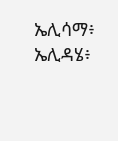ኤሊሳማ፥ ኤሊዳሄ፥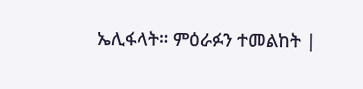ኤሊፋላት። ምዕራፉን ተመልከት |